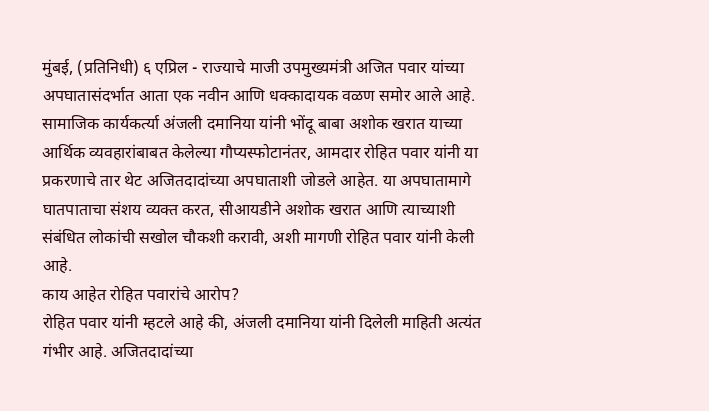मुंबई, (प्रतिनिधी) ६ एप्रिल - राज्याचे माजी उपमुख्यमंत्री अजित पवार यांच्या अपघातासंदर्भात आता एक नवीन आणि धक्कादायक वळण समोर आले आहे. सामाजिक कार्यकर्त्या अंजली दमानिया यांनी भोंदू बाबा अशोक खरात याच्या आर्थिक व्यवहारांबाबत केलेल्या गौप्यस्फोटानंतर, आमदार रोहित पवार यांनी या प्रकरणाचे तार थेट अजितदादांच्या अपघाताशी जोडले आहेत. या अपघातामागे घातपाताचा संशय व्यक्त करत, सीआयडीने अशोक खरात आणि त्याच्याशी संबंधित लोकांची सखोल चौकशी करावी, अशी मागणी रोहित पवार यांनी केली आहे.
काय आहेत रोहित पवारांचे आरोप?
रोहित पवार यांनी म्हटले आहे की, अंजली दमानिया यांनी दिलेली माहिती अत्यंत गंभीर आहे. अजितदादांच्या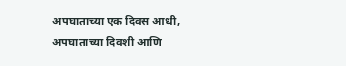अपघाताच्या एक दिवस आधी, अपघाताच्या दिवशी आणि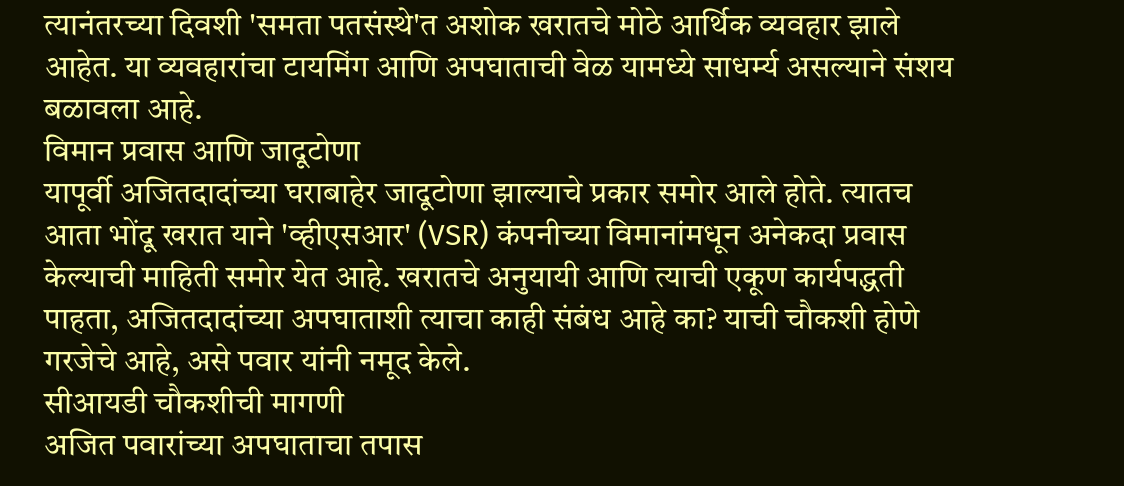त्यानंतरच्या दिवशी 'समता पतसंस्थे'त अशोक खरातचे मोठे आर्थिक व्यवहार झाले आहेत. या व्यवहारांचा टायमिंग आणि अपघाताची वेळ यामध्ये साधर्म्य असल्याने संशय बळावला आहे.
विमान प्रवास आणि जादूटोणा
यापूर्वी अजितदादांच्या घराबाहेर जादूटोणा झाल्याचे प्रकार समोर आले होते. त्यातच आता भोंदू खरात याने 'व्हीएसआर' (VSR) कंपनीच्या विमानांमधून अनेकदा प्रवास केल्याची माहिती समोर येत आहे. खरातचे अनुयायी आणि त्याची एकूण कार्यपद्धती पाहता, अजितदादांच्या अपघाताशी त्याचा काही संबंध आहे का? याची चौकशी होणे गरजेचे आहे, असे पवार यांनी नमूद केले.
सीआयडी चौकशीची मागणी
अजित पवारांच्या अपघाताचा तपास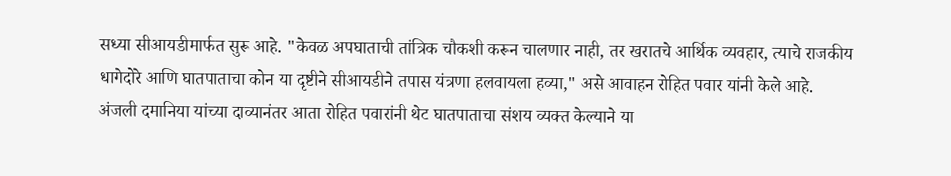सध्या सीआयडीमार्फत सुरू आहे. "केवळ अपघाताची तांत्रिक चौकशी करून चालणार नाही, तर खरातचे आर्थिक व्यवहार, त्याचे राजकीय धागेदोरे आणि घातपाताचा कोन या दृष्टीने सीआयडीने तपास यंत्रणा हलवायला हव्या," असे आवाहन रोहित पवार यांनी केले आहे.
अंजली दमानिया यांच्या दाव्यानंतर आता रोहित पवारांनी थेट घातपाताचा संशय व्यक्त केल्याने या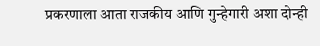प्रकरणाला आता राजकीय आणि गुन्हेगारी अशा दोन्ही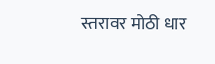स्तरावर मोठी धार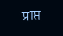प्राप्त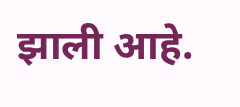झाली आहे.